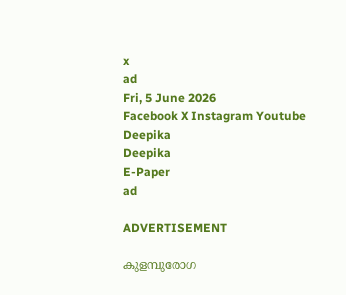x
ad
Fri, 5 June 2026
Facebook X Instagram Youtube
Deepika
Deepika
E-Paper
ad

ADVERTISEMENT

കുളമ്പുരോഗ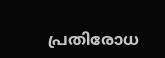പ്രതിരോധ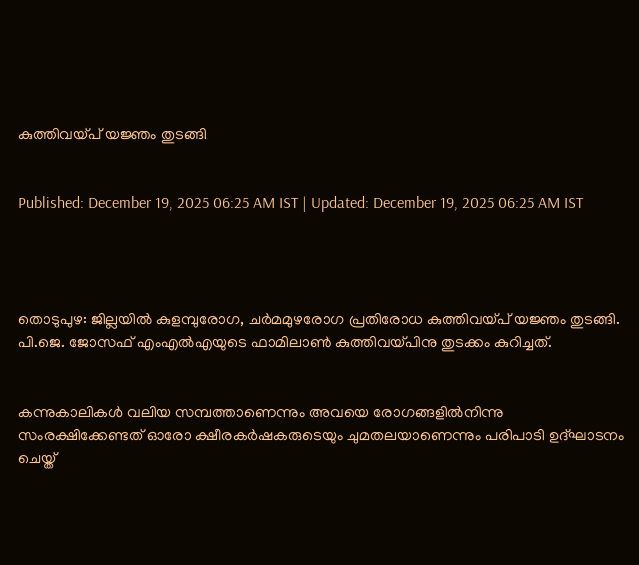കുത്തിവയ്പ് യജ്ഞം തുടങ്ങി


Published: December 19, 2025 06:25 AM IST | Updated: December 19, 2025 06:25 AM IST




തൊടുപുഴ: ജില്ലയില്‍ കുളമ്പുരോഗ, ചര്‍മമുഴരോഗ പ്രതിരോധ കുത്തിവയ്പ് യജ്ഞം തുടങ്ങി. പി.ജെ. ജോസഫ് എംഎല്‍എയുടെ ഫാമിലാണ്‍ കുത്തിവയ്പിനു തുടക്കം കുറിച്ചത്.


കന്നുകാലികള്‍ വലിയ സമ്പത്താണെന്നും അവയെ രോഗങ്ങളില്‍നിന്നു സംരക്ഷിക്കേണ്ടത് ഓരോ ക്ഷീരകര്‍ഷകരുടെയും ചുമതലയാണെന്നും പരിപാടി ഉദ്ഘാടനം ചെയ്ത്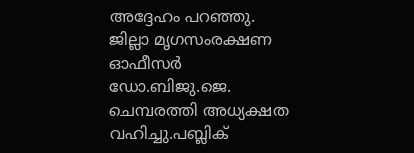അദ്ദേഹം പറഞ്ഞു. ജില്ലാ മൃഗസംരക്ഷണ ഓഫീസര്‍ ഡോ.ബിജു.ജെ. ചെമ്പരത്തി അധ്യക്ഷത വഹിച്ചു.പബ്ലിക്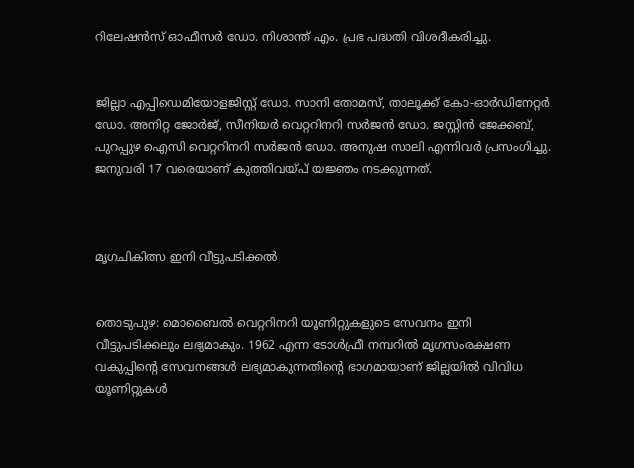റിലേഷന്‍സ് ഓഫീസര്‍ ഡോ. നിശാന്ത് എം. പ്രഭ പദ്ധതി വിശദീകരിച്ചു.


ജില്ലാ എപ്പിഡെമിയോളജിസ്റ്റ് ഡോ. സാനി തോമസ്, താലൂക്ക് കോ-ഓര്‍ഡിനേറ്റര്‍ ഡോ. അനിറ്റ ജോര്‍ജ്, സീനിയര്‍ വെറ്ററിനറി സര്‍ജന്‍ ഡോ. ജസ്റ്റിന്‍ ജേക്കബ്, പുറപ്പുഴ ഐസി വെറ്ററിനറി സര്‍ജന്‍ ഡോ. അനുഷ സാലി എന്നിവര്‍ പ്രസംഗിച്ചു. ജനുവരി 17 വരെയാണ് കുത്തിവയ്പ് യജ്ഞം നടക്കുന്നത്.



മൃഗചികിത്സ ഇനി വീട്ടുപടിക്കൽ


തൊടുപുഴ: മൊബൈല്‍ വെറ്ററിനറി യൂണിറ്റുകളുടെ സേവനം ഇനി വീട്ടുപടിക്കലും ലഭ്യമാകും. 1962 എന്ന ടോള്‍ഫ്രീ നമ്പറില്‍ മൃഗസംരക്ഷണ വകുപ്പിന്‍റെ സേവനങ്ങള്‍ ലഭ്യമാകുന്നതിന്‍റെ ഭാഗമായാണ് ജില്ലയില്‍ വിവിധ യൂണിറ്റുകള്‍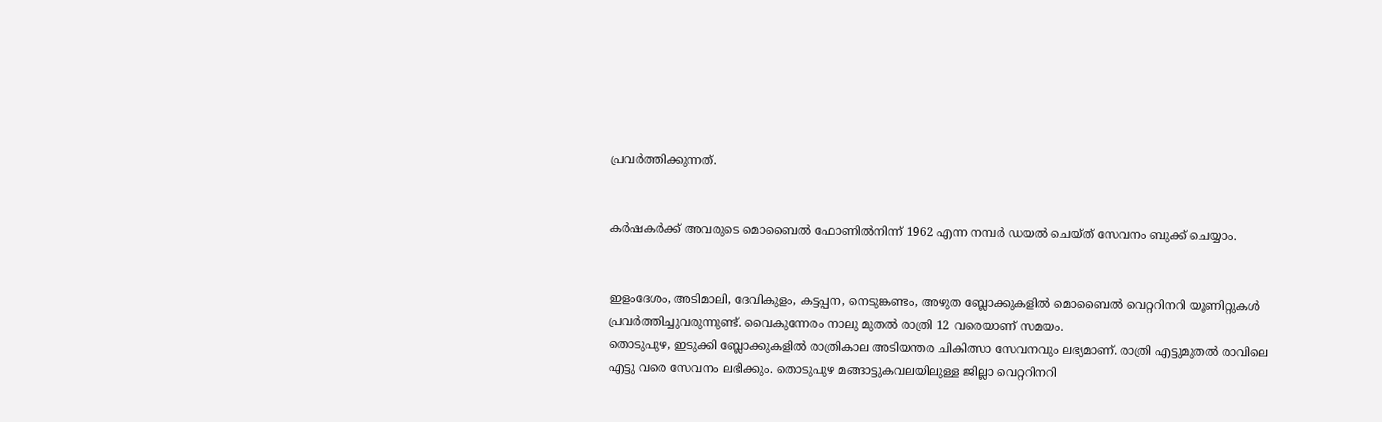പ്രവര്‍ത്തിക്കുന്നത്.


കര്‍ഷകര്‍ക്ക് അവരുടെ മൊബൈല്‍ ഫോണില്‍നിന്ന് 1962 എന്ന നമ്പര്‍ ഡയല്‍ ചെയ്ത് സേവനം ബുക്ക് ചെയ്യാം.


ഇളംദേശം, അടിമാലി, ദേവികുളം, കട്ടപ്പന, നെടുങ്കണ്ടം, അഴുത ബ്ലോക്കുകളില്‍ മൊബൈല്‍ വെറ്ററിനറി യൂണിറ്റുകള്‍ പ്രവര്‍ത്തിച്ചുവരുന്നുണ്ട്. വൈകുന്നേരം നാലു മുതല്‍ രാത്രി 12 വരെയാണ് സമയം.
തൊടുപുഴ, ഇടുക്കി ബ്ലോക്കുകളില്‍ രാത്രികാല അടിയന്തര ചികിത്സാ സേവനവും ലഭ്യമാണ്. രാത്രി എട്ടുമുതല്‍ രാവിലെ എട്ടു വരെ സേവനം ലഭിക്കും. തൊടുപുഴ മങ്ങാട്ടുകവലയിലുള്ള ജില്ലാ വെറ്ററിനറി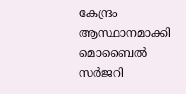കേന്ദ്രം ആസ്ഥാനമാക്കി മൊബൈല്‍ സര്‍ജറി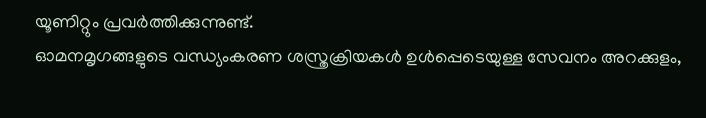യൂണിറ്റും പ്രവര്‍ത്തിക്കുന്നുണ്ട്.
ഓമനമൃഗങ്ങളുടെ വന്ധ്യംകരണ ശസ്ത്രക്രിയകള്‍ ഉള്‍പ്പെടെയുള്ള സേവനം അറക്കുളം,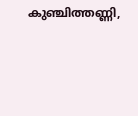കുഞ്ചിത്തണ്ണി,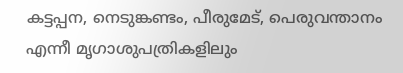കട്ടപ്പന, നെടുങ്കണ്ടം, പീരുമേട്, പെരുവന്താനം എന്നീ മൃഗാശുപത്രികളിലും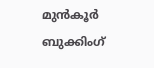മുന്‍കൂര്‍ ബുക്കിംഗ്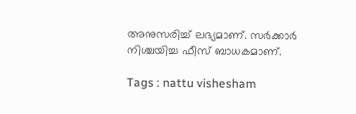അനുസരിച്ച് ലഭ്യമാണ്. സര്‍ക്കാര്‍ നിശ്ചയിച്ച ഫീസ് ബാധകമാണ്.

Tags : nattu vishesham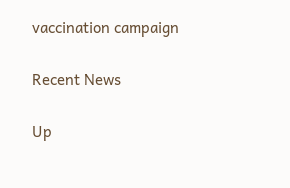vaccination campaign

Recent News

Up